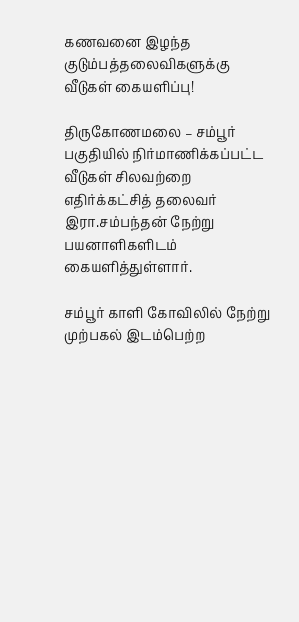கணவனை இழந்த குடும்பத்தலைவிகளுக்கு வீடுகள் கையளிப்பு!

திருகோணமலை – சம்பூர் பகுதியில் நிர்மாணிக்கப்பட்ட வீடுகள் சிலவற்றை எதிர்க்கட்சித் தலைவர் இரா.சம்பந்தன் நேற்று பயனாளிகளிடம் கையளித்துள்ளார்.

சம்பூர் காளி கோவிலில் நேற்று முற்பகல் இடம்பெற்ற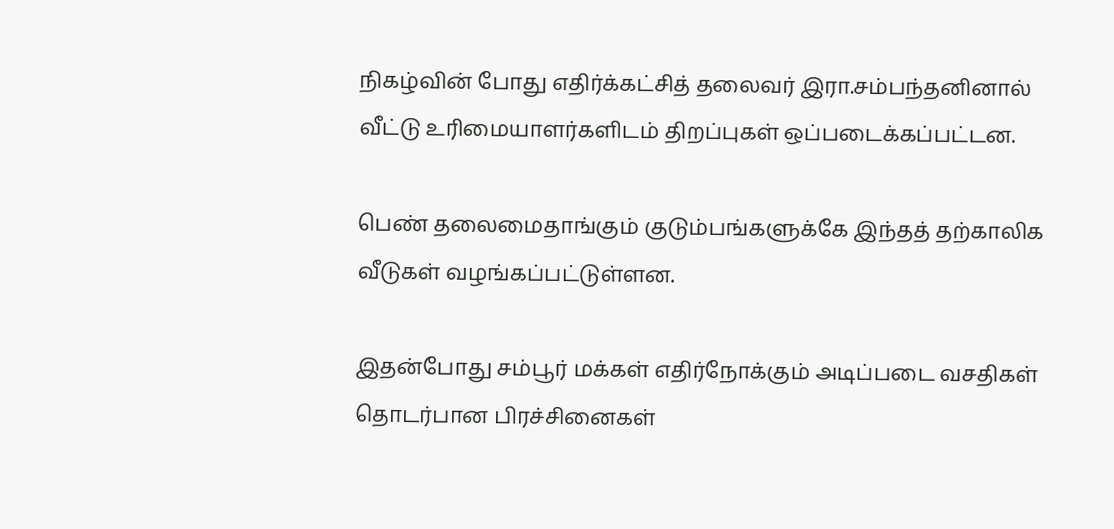நிகழ்வின் போது எதிர்க்கட்சித் தலைவர் இரா.சம்பந்தனினால் வீட்டு உரிமையாளர்களிடம் திறப்புகள் ஒப்படைக்கப்பட்டன.

பெண் தலைமைதாங்கும் குடும்பங்களுக்கே இந்தத் தற்காலிக வீடுகள் வழங்கப்பட்டுள்ளன.

இதன்போது சம்பூர் மக்கள் எதிர்நோக்கும் அடிப்படை வசதிகள் தொடர்பான பிரச்சினைகள்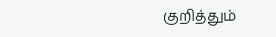குறித்தும்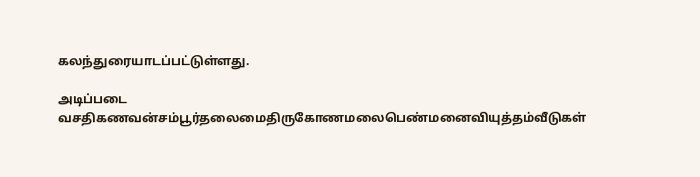கலந்துரையாடப்பட்டுள்ளது.

அடிப்படை வசதிகணவன்சம்பூர்தலைமைதிருகோணமலைபெண்மனைவியுத்தம்வீடுகள்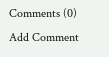Comments (0)
Add Comment